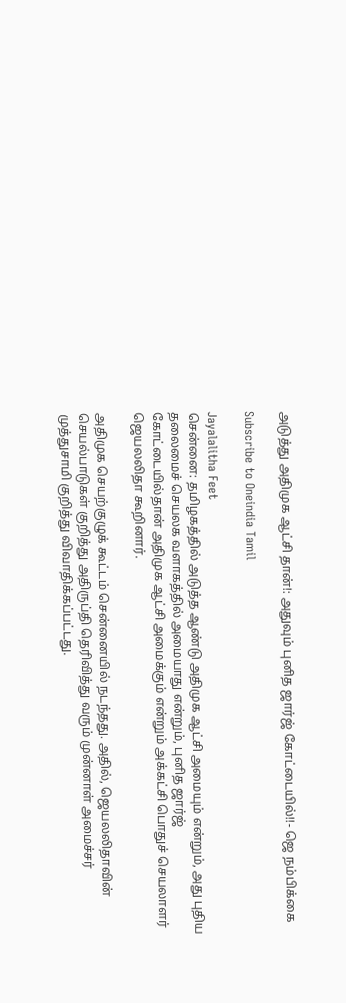அடுத்து அதிமுக ஆட்சி தான்!: அதுவும் புனித ஜார்ஜ் கோட்டையில்!!- ஜெ நம்பிக்கை

Subscribe to Oneindia Tamil

Jayalalitha Feet
சென்னை: தமிழகத்தில் அடுத்த ஆண்டு அதிமுக ஆட்சி அமையும் என்றும், அது புதிய தலைமைச் செயலக வளாகத்தில் அமையாது என்றும், புனித ஜார்ஜ் கோட்டையில்தான் அதிமுக ஆட்சி அமைக்கும் என்றும் அக்கட்சி பொதுச் செயலாளர் ஜெயலலிதா கூறினார்.

அதிமுக செயற்குழுக் கூட்டம் சென்னையில் நடந்தது. அதில், ஜெயலலிதாவின் செயல்பாடுகள் குறித்து அதிருப்தி தெரிவித்து வரும் முன்னாள் அமைச்சர் முத்துசாமி குறித்து விவாதிக்கப்பட்டது.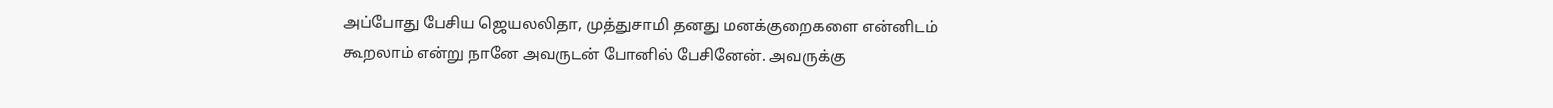அப்போது பேசிய ஜெயலலிதா, முத்துசாமி தனது மனக்குறைகளை என்னிடம் கூறலாம் என்று நானே அவருடன் போனில் பேசினேன். அவருக்கு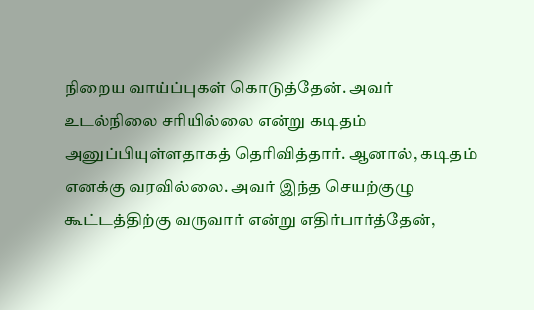நிறைய வாய்ப்புகள் கொடுத்தேன். அவர் உடல்நிலை சரியில்லை என்று கடிதம் அனுப்பியுள்ளதாகத் தெரிவித்தார். ஆனால், கடிதம் எனக்கு வரவில்லை. அவர் இந்த செயற்குழு கூட்டத்திற்கு வருவார் என்று எதிர்பார்த்தேன்,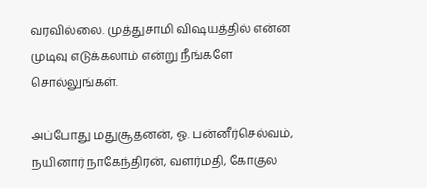வரவில்லை. முத்துசாமி விஷயத்தில் என்ன முடிவு எடுக்கலாம் என்று நீங்களே சொல்லுங்கள்.

அப்போது மதுசூதனன், ஓ. பன்னீர்செல்வம், நயினார் நாகேந்திரன், வளர்மதி, கோகுல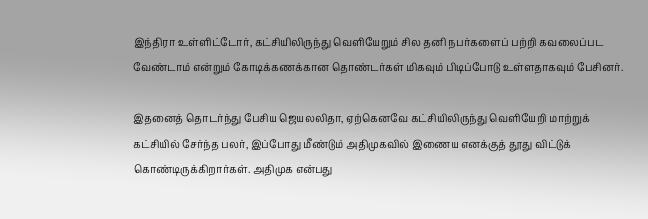இந்திரா உள்ளிட்டோர், கட்சியிலிருந்து வெளியேறும் சில தனி நபர்களைப் பற்றி கவலைப்பட வேண்டாம் என்றும் கோடிக்கணக்கான தொண்டர்கள் மிகவும் பிடிப்போடு உள்ளதாகவும் பேசினர்.

இதனைத் தொடர்ந்து பேசிய ஜெயலலிதா, ஏற்கெனவே கட்சியிலிருந்து வெளியேறி மாற்றுக் கட்சியில் சேர்ந்த பலர், இப்போது மீண்டும் அதிமுகவில் இணைய எனக்குத் தூது விட்டுக் கொண்டிருக்கிறார்கள். அதிமுக என்பது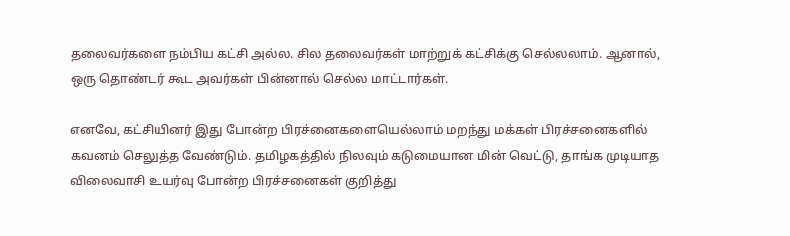தலைவர்களை நம்பிய கட்சி அல்ல. சில தலைவர்கள் மாற்றுக் கட்சிக்கு செல்லலாம். ஆனால், ஒரு தொண்டர் கூட அவர்கள் பின்னால் செல்ல மாட்டார்கள்.

எனவே, கட்சியினர் இது போன்ற பிரச்னைகளையெல்லாம் மறந்து மக்கள் பிரச்சனைகளில் கவனம் செலுத்த வேண்டும். தமிழகத்தில் நிலவும் கடுமையான மின் வெட்டு, தாங்க முடியாத விலைவாசி உயர்வு போன்ற பிரச்சனைகள் குறித்து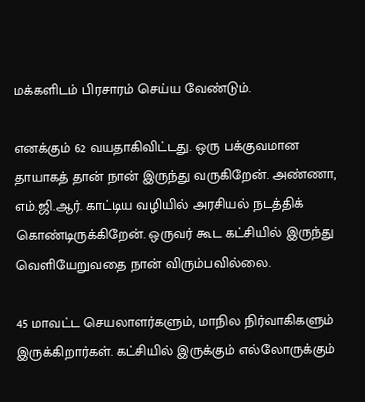மக்களிடம் பிரசாரம் செய்ய வேண்டும்.

எனக்கும் 62 வயதாகிவிட்டது. ஒரு பக்குவமான தாயாகத் தான் நான் இருந்து வருகிறேன். அண்ணா, எம்.ஜி.ஆர். காட்டிய வழியில் அரசியல் நடத்திக் கொண்டிருக்கிறேன். ஒருவர் கூட கட்சியில் இருந்து வெளியேறுவதை நான் விரும்பவில்லை.

45 மாவட்ட செயலாளர்களும், மாநில நிர்வாகிகளும் இருக்கிறார்கள். கட்சியில் இருக்கும் எல்லோருக்கும்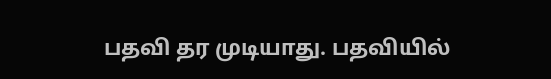பதவி தர முடியாது. பதவியில்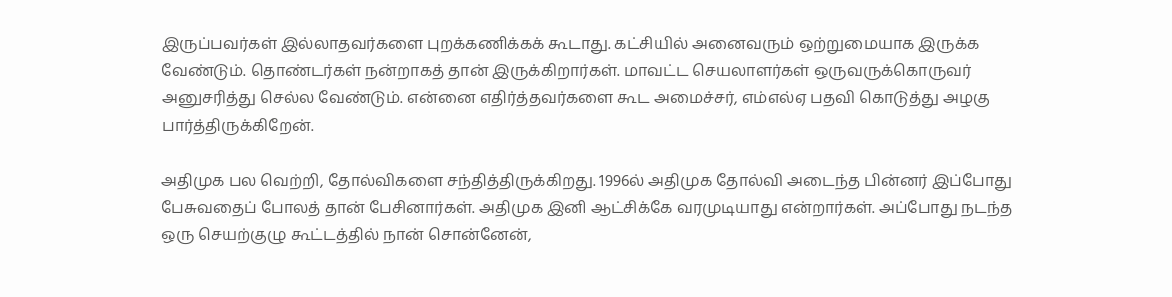இருப்பவர்கள் இல்லாதவர்களை புறக்கணிக்கக் கூடாது. கட்சியில் அனைவரும் ஒற்றுமையாக இருக்க வேண்டும். தொண்டர்கள் நன்றாகத் தான் இருக்கிறார்கள். மாவட்ட செயலாளர்கள் ஒருவருக்கொருவர் அனுசரித்து செல்ல வேண்டும். என்னை எதிர்த்தவர்களை கூட அமைச்சர், எம்எல்ஏ பதவி கொடுத்து அழகு பார்த்திருக்கிறேன்.

அதிமுக பல வெற்றி, தோல்விகளை சந்தித்திருக்கிறது. 1996ல் அதிமுக தோல்வி அடைந்த பின்னர் இப்போது பேசுவதைப் போலத் தான் பேசினார்கள். அதிமுக இனி ஆட்சிக்கே வரமுடியாது என்றார்கள். அப்போது நடந்த ஒரு செயற்குழு கூட்டத்தில் நான் சொன்னேன்,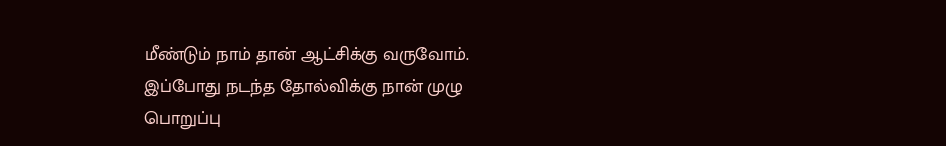மீண்டும் நாம் தான் ஆட்சிக்கு வருவோம். இப்போது நடந்த தோல்விக்கு நான் முழு பொறுப்பு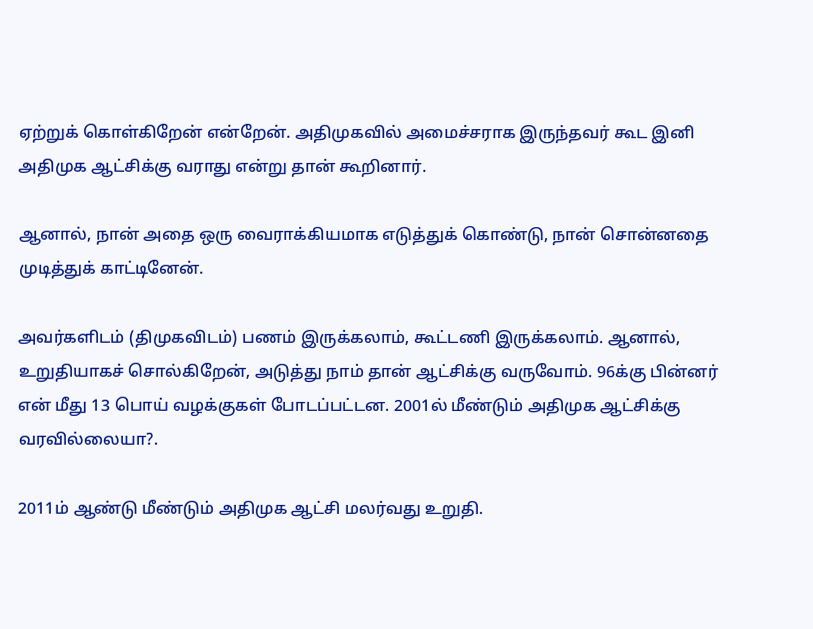ஏற்றுக் கொள்கிறேன் என்றேன். அதிமுகவில் அமைச்சராக இருந்தவர் கூட இனி அதிமுக ஆட்சிக்கு வராது என்று தான் கூறினார்.

ஆனால், நான் அதை ஒரு வைராக்கியமாக எடுத்துக் கொண்டு, நான் சொன்னதை முடித்துக் காட்டினேன்.

அவர்களிடம் (திமுகவிடம்) பணம் இருக்கலாம், கூட்டணி இருக்கலாம். ஆனால், உறுதியாகச் சொல்கிறேன், அடுத்து நாம் தான் ஆட்சிக்கு வருவோம். 96க்கு பின்னர் என் மீது 13 பொய் வழக்குகள் போடப்பட்டன. 2001ல் மீண்டும் அதிமுக ஆட்சிக்கு வரவில்லையா?.

2011ம் ஆண்டு மீண்டும் அதிமுக ஆட்சி மலர்வது உறுதி.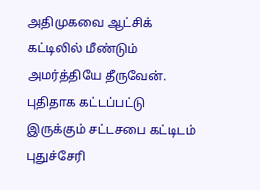அதிமுகவை ஆட்சிக் கட்டிலில் மீண்டும் அமர்த்தியே தீருவேன். புதிதாக கட்டப்பட்டு இருக்கும் சட்டசபை கட்டிடம் புதுச்சேரி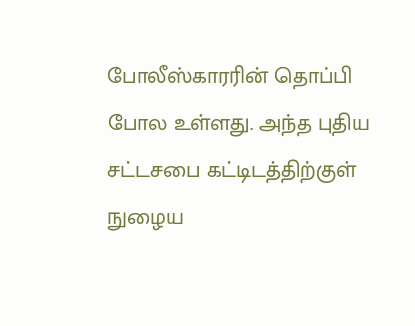போலீஸ்காரரின் தொப்பி போல உள்ளது. அந்த புதிய சட்டசபை கட்டிடத்திற்குள் நுழைய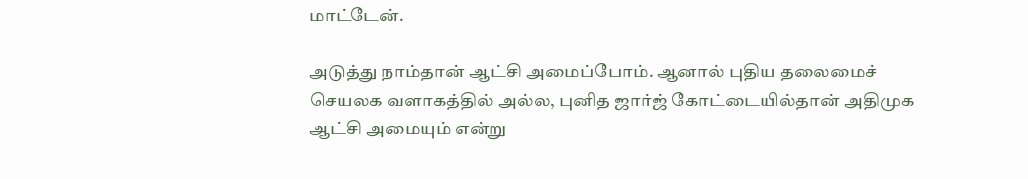மாட்டேன்.

அடுத்து நாம்தான் ஆட்சி அமைப்போம். ஆனால் புதிய தலைமைச் செயலக வளாகத்தில் அல்ல, புனித ஜார்ஜ் கோட்டையில்தான் அதிமுக ஆட்சி அமையும் என்று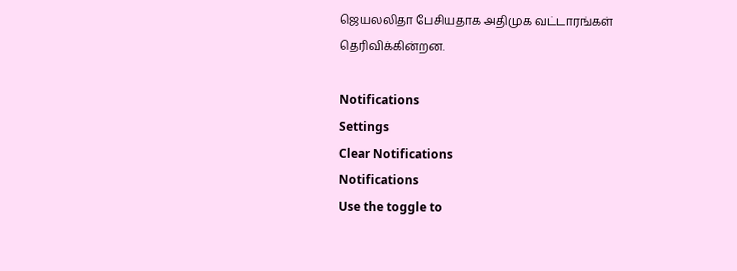ஜெயலலிதா பேசியதாக அதிமுக வட்டாரங்கள் தெரிவிக்கின்றன.

Notifications
Settings
Clear Notifications
Notifications
Use the toggle to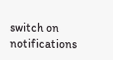switch on notifications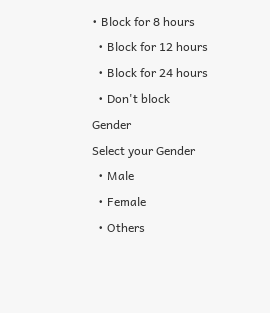• Block for 8 hours
  • Block for 12 hours
  • Block for 24 hours
  • Don't block
Gender
Select your Gender
  • Male
  • Female
  • Others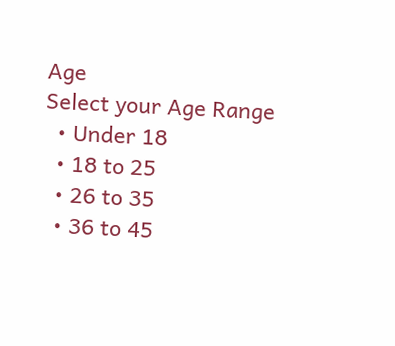Age
Select your Age Range
  • Under 18
  • 18 to 25
  • 26 to 35
  • 36 to 45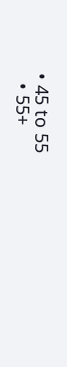• 45 to 55
  • 55+